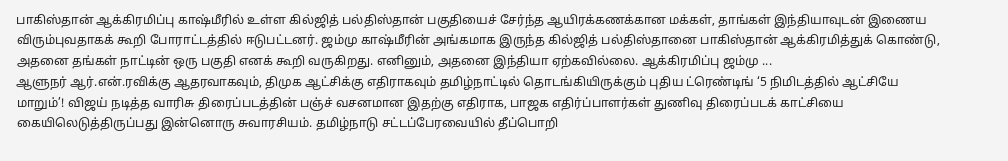பாகிஸ்தான் ஆக்கிரமிப்பு காஷ்மீரில் உள்ள கில்ஜித் பல்திஸ்தான் பகுதியைச் சேர்ந்த ஆயிரக்கணக்கான மக்கள், தாங்கள் இந்தியாவுடன் இணைய விரும்புவதாகக் கூறி போராட்டத்தில் ஈடுபட்டனர். ஜம்மு காஷ்மீரின் அங்கமாக இருந்த கில்ஜித் பல்திஸ்தானை பாகிஸ்தான் ஆக்கிரமித்துக் கொண்டு, அதனை தங்கள் நாட்டின் ஒரு பகுதி எனக் கூறி வருகிறது. எனினும், அதனை இந்தியா ஏற்கவில்லை. ஆக்கிரமிப்பு ஜம்மு ...
ஆளுநர் ஆர்.என்.ரவிக்கு ஆதரவாகவும், திமுக ஆட்சிக்கு எதிராகவும் தமிழ்நாட்டில் தொடங்கியிருக்கும் புதிய ட்ரெண்டிங் ‘5 நிமிடத்தில் ஆட்சியே மாறும்’! விஜய் நடித்த வாரிசு திரைப்படத்தின் பஞ்ச் வசனமான இதற்கு எதிராக, பாஜக எதிர்ப்பாளர்கள் துணிவு திரைப்படக் காட்சியை கையிலெடுத்திருப்பது இன்னொரு சுவாரசியம். தமிழ்நாடு சட்டப்பேரவையில் தீப்பொறி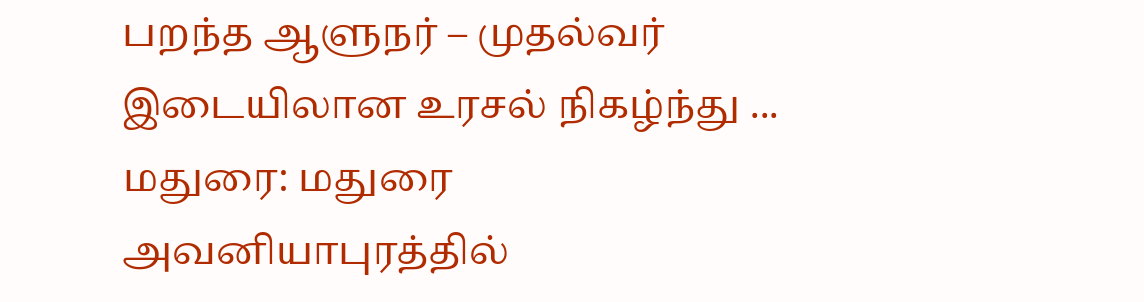பறந்த ஆளுநர் – முதல்வர் இடையிலான உரசல் நிகழ்ந்து ...
மதுரை: மதுரை அவனியாபுரத்தில்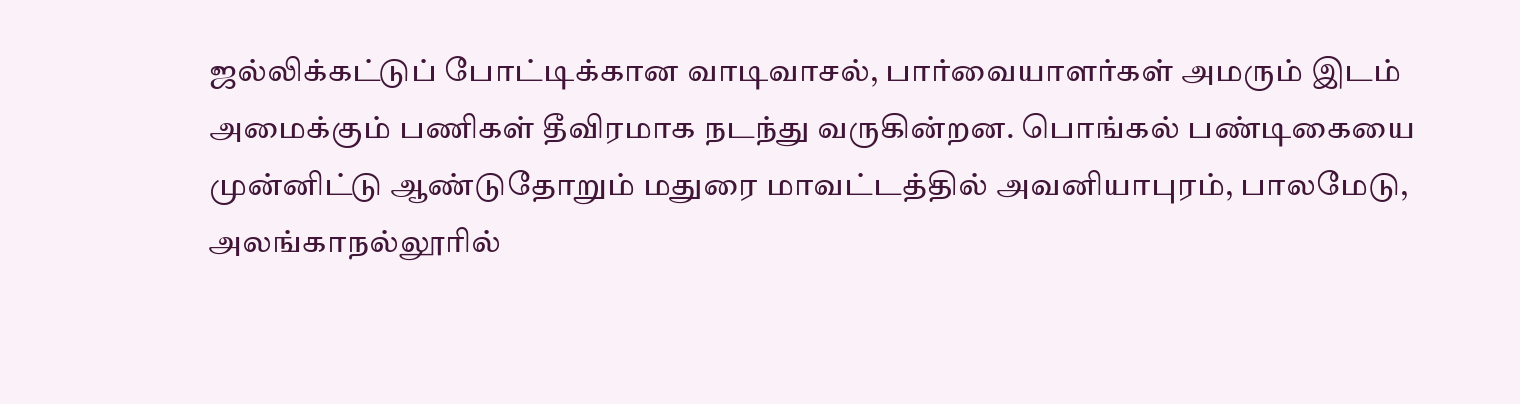ஜல்லிக்கட்டுப் போட்டிக்கான வாடிவாசல், பார்வையாளர்கள் அமரும் இடம் அமைக்கும் பணிகள் தீவிரமாக நடந்து வருகின்றன. பொங்கல் பண்டிகையை முன்னிட்டு ஆண்டுதோறும் மதுரை மாவட்டத்தில் அவனியாபுரம், பாலமேடு, அலங்காநல்லூரில்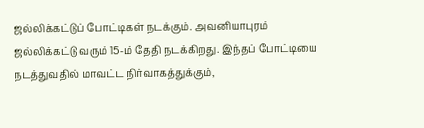ஜல்லிக்கட்டுப் போட்டிகள் நடக்கும். அவனியாபுரம் ஜல்லிக்கட்டு வரும் 15-ம் தேதி நடக்கிறது. இந்தப் போட்டியை நடத்துவதில் மாவட்ட நிர்வாகத்துக்கும்,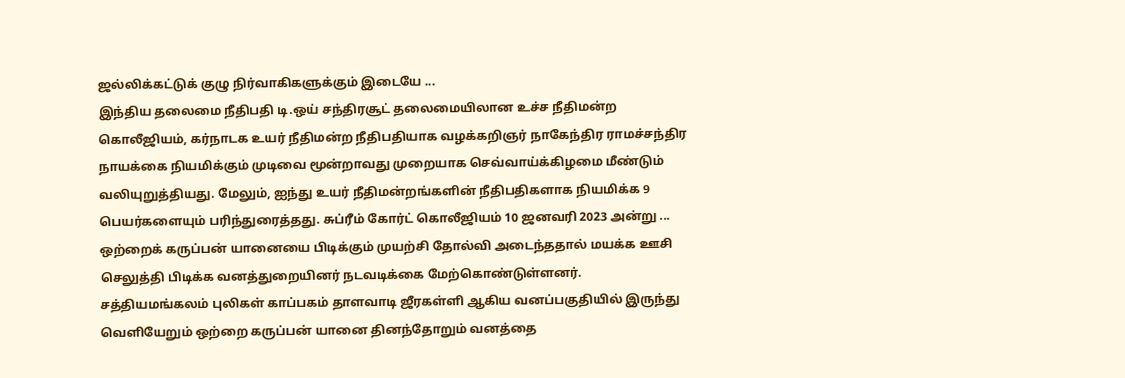ஜல்லிக்கட்டுக் குழு நிர்வாகிகளுக்கும் இடையே ...
இந்திய தலைமை நீதிபதி டி.ஒய் சந்திரசூட் தலைமையிலான உச்ச நீதிமன்ற கொலீஜியம், கர்நாடக உயர் நீதிமன்ற நீதிபதியாக வழக்கறிஞர் நாகேந்திர ராமச்சந்திர நாயக்கை நியமிக்கும் முடிவை மூன்றாவது முறையாக செவ்வாய்க்கிழமை மீண்டும் வலியுறுத்தியது. மேலும், ஐந்து உயர் நீதிமன்றங்களின் நீதிபதிகளாக நியமிக்க 9 பெயர்களையும் பரிந்துரைத்தது. சுப்ரீம் கோர்ட் கொலீஜியம் 10 ஜனவரி 2023 அன்று ...
ஒற்றைக் கருப்பன் யானையை பிடிக்கும் முயற்சி தோல்வி அடைந்ததால் மயக்க ஊசி செலுத்தி பிடிக்க வனத்துறையினர் நடவடிக்கை மேற்கொண்டுள்ளனர். சத்தியமங்கலம் புலிகள் காப்பகம் தாளவாடி ஜீரகள்ளி ஆகிய வனப்பகுதியில் இருந்து வெளியேறும் ஒற்றை கருப்பன் யானை தினந்தோறும் வனத்தை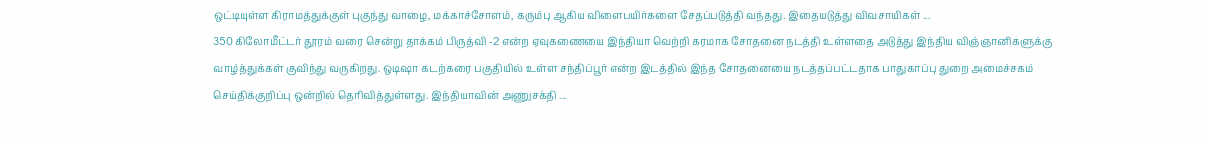ஒட்டியுள்ள கிராமத்துக்குள் புகுந்து வாழை, மக்காச்சோளம், கரும்பு ஆகிய விளைபயிர்களை சேதப்படுத்தி வந்தது. இதையடுத்து விவசாயிகள் ...
350 கிலோமீட்டர் தூரம் வரை சென்று தாக்கம் பிருத்வி -2 என்ற ஏவுகணையை இந்தியா வெற்றி கரமாக சோதனை நடத்தி உள்ளதை அடுத்து இந்திய விஞ்ஞானிகளுக்கு வாழ்த்துக்கள் குவிந்து வருகிறது. ஒடிஷா கடற்கரை பகுதியில் உள்ள சந்திப்பூர் என்ற இடத்தில் இந்த சோதனையை நடத்தப்பட்டதாக பாதுகாப்பு துறை அமைச்சகம் செய்திக்குறிப்பு ஒன்றில் தெரிவித்துள்ளது. இந்தியாவின் அணுசக்தி ...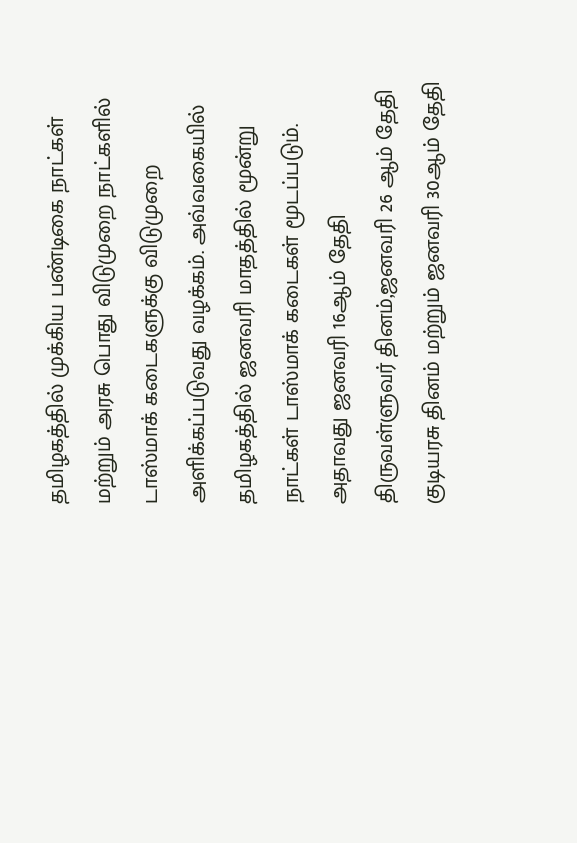தமிழகத்தில் முக்கிய பண்டிகை நாட்கள் மற்றும் அரசு பொது விடுமுறை நாட்களில் டாஸ்மாக் கடைகளுக்கு விடுமுறை அளிக்கப்படுவது வழக்கம். அவ்வகையில் தமிழகத்தில் ஜனவரி மாதத்தில் மூன்று நாட்கள் டாஸ்மாக் கடைகள் மூடப்படும். அதாவது ஜனவரி 16ஆம் தேதி திருவள்ளுவர் தினம்,ஜனவரி 26 ஆம் தேதி குடியரசு தினம் மற்றும் ஜனவரி 30ஆம் தேதி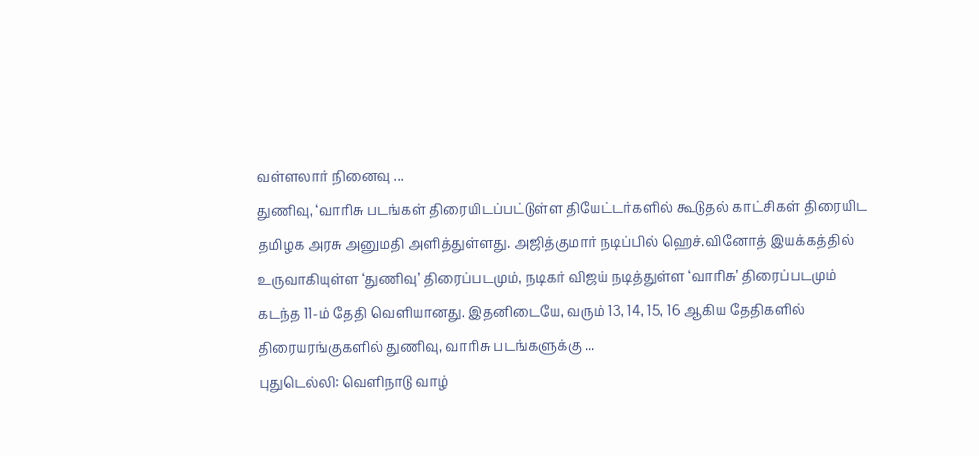வள்ளலார் நினைவு ...
துணிவு, ‘வாரிசு படங்கள் திரையிடப்பட்டுள்ள தியேட்டர்களில் கூடுதல் காட்சிகள் திரையிட தமிழக அரசு அனுமதி அளித்துள்ளது. அஜித்குமார் நடிப்பில் ஹெச்.வினோத் இயக்கத்தில் உருவாகியுள்ள ‘துணிவு’ திரைப்படமும், நடிகர் விஜய் நடித்துள்ள ‘வாரிசு’ திரைப்படமும் கடந்த 11-ம் தேதி வெளியானது. இதனிடையே, வரும் 13, 14, 15, 16 ஆகிய தேதிகளில் திரையரங்குகளில் துணிவு, வாரிசு படங்களுக்கு ...
புதுடெல்லி: வெளிநாடு வாழ்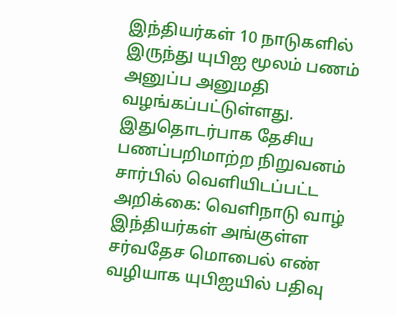இந்தியர்கள் 10 நாடுகளில் இருந்து யுபிஐ மூலம் பணம் அனுப்ப அனுமதி வழங்கப்பட்டுள்ளது. இதுதொடர்பாக தேசிய பணப்பறிமாற்ற நிறுவனம் சார்பில் வெளியிடப்பட்ட அறிக்கை: வெளிநாடு வாழ் இந்தியர்கள் அங்குள்ள சர்வதேச மொபைல் எண் வழியாக யுபிஐயில் பதிவு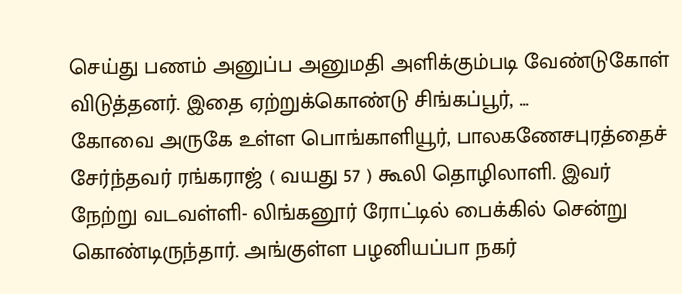செய்து பணம் அனுப்ப அனுமதி அளிக்கும்படி வேண்டுகோள் விடுத்தனர். இதை ஏற்றுக்கொண்டு சிங்கப்பூர், ...
கோவை அருகே உள்ள பொங்காளியூர், பாலகணேசபுரத்தைச் சேர்ந்தவர் ரங்கராஜ் ( வயது 57 ) கூலி தொழிலாளி. இவர் நேற்று வடவள்ளி- லிங்கனூர் ரோட்டில் பைக்கில் சென்று கொண்டிருந்தார். அங்குள்ள பழனியப்பா நகர்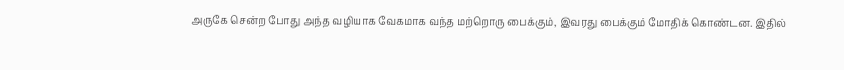அருகே சென்ற போது அந்த வழியாக வேகமாக வந்த மற்றொரு பைக்கும், இவரது பைக்கும் மோதிக் கொண்டன. இதில்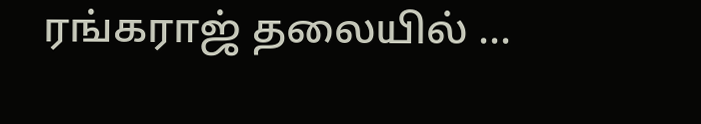ரங்கராஜ் தலையில் ...